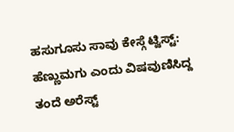ಹಸುಗೂಸು ಸಾವು ಕೇಸ್ಗೆ ಟ್ವಿಸ್ಟ್: ಹೆಣ್ಣುಮಗು ಎಂದು ವಿಷವುಣಿಸಿದ್ದ ತಂದೆ ಅರೆಸ್ಟ್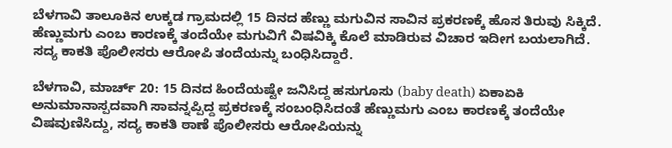ಬೆಳಗಾವಿ ತಾಲೂಕಿನ ಉಕ್ಕಡ ಗ್ರಾಮದಲ್ಲಿ 15 ದಿನದ ಹೆಣ್ಣು ಮಗುವಿನ ಸಾವಿನ ಪ್ರಕರಣಕ್ಕೆ ಹೊಸ ತಿರುವು ಸಿಕ್ಕಿದೆ. ಹೆಣ್ಣುಮಗು ಎಂಬ ಕಾರಣಕ್ಕೆ ತಂದೆಯೇ ಮಗುವಿಗೆ ವಿಷವಿಕ್ಕಿ ಕೊಲೆ ಮಾಡಿರುವ ವಿಚಾರ ಇದೀಗ ಬಯಲಾಗಿದೆ. ಸದ್ಯ ಕಾಕತಿ ಪೊಲೀಸರು ಆರೋಪಿ ತಂದೆಯನ್ನು ಬಂಧಿಸಿದ್ದಾರೆ.

ಬೆಳಗಾವಿ, ಮಾರ್ಚ್ 20: 15 ದಿನದ ಹಿಂದೆಯಷ್ಟೇ ಜನಿಸಿದ್ದ ಹಸುಗೂಸು (baby death) ಏಕಾಏಕಿ ಅನುಮಾನಾಸ್ಪದವಾಗಿ ಸಾವನ್ನಪ್ಪಿದ್ದ ಪ್ರಕರಣಕ್ಕೆ ಸಂಬಂಧಿಸಿದಂತೆ ಹೆಣ್ಣುಮಗು ಎಂಬ ಕಾರಣಕ್ಕೆ ತಂದೆಯೇ ವಿಷವುಣಿಸಿದ್ದು, ಸದ್ಯ ಕಾಕತಿ ಠಾಣೆ ಪೊಲೀಸರು ಆರೋಪಿಯನ್ನು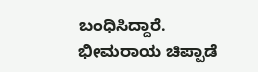ಬಂಧಿಸಿದ್ದಾರೆ. ಭೀಮರಾಯ ಚಿಪ್ಪಾಡೆ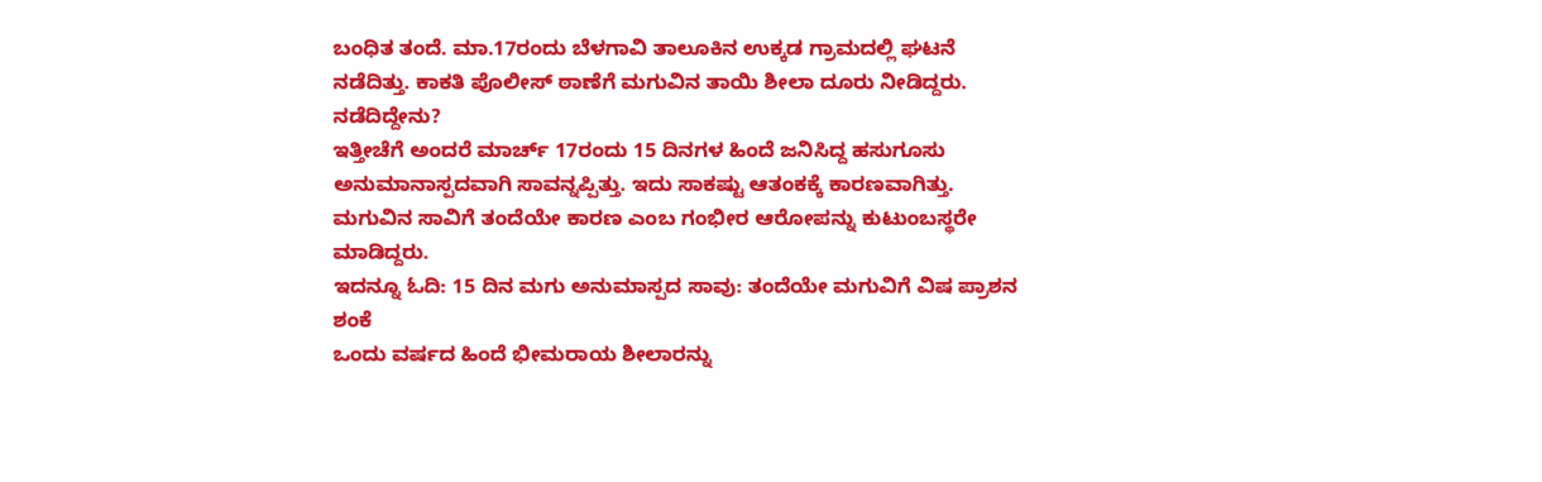ಬಂಧಿತ ತಂದೆ. ಮಾ.17ರಂದು ಬೆಳಗಾವಿ ತಾಲೂಕಿನ ಉಕ್ಕಡ ಗ್ರಾಮದಲ್ಲಿ ಘಟನೆ ನಡೆದಿತ್ತು. ಕಾಕತಿ ಪೊಲೀಸ್ ಠಾಣೆಗೆ ಮಗುವಿನ ತಾಯಿ ಶೀಲಾ ದೂರು ನೀಡಿದ್ದರು.
ನಡೆದಿದ್ದೇನು?
ಇತ್ತೀಚೆಗೆ ಅಂದರೆ ಮಾರ್ಚ್ 17ರಂದು 15 ದಿನಗಳ ಹಿಂದೆ ಜನಿಸಿದ್ದ ಹಸುಗೂಸು ಅನುಮಾನಾಸ್ಪದವಾಗಿ ಸಾವನ್ನಪ್ಪಿತ್ತು. ಇದು ಸಾಕಷ್ಟು ಆತಂಕಕ್ಕೆ ಕಾರಣವಾಗಿತ್ತು. ಮಗುವಿನ ಸಾವಿಗೆ ತಂದೆಯೇ ಕಾರಣ ಎಂಬ ಗಂಭೀರ ಆರೋಪನ್ನು ಕುಟುಂಬಸ್ಥರೇ ಮಾಡಿದ್ದರು.
ಇದನ್ನೂ ಓದಿ: 15 ದಿನ ಮಗು ಅನುಮಾಸ್ಪದ ಸಾವು: ತಂದೆಯೇ ಮಗುವಿಗೆ ವಿಷ ಪ್ರಾಶನ ಶಂಕೆ
ಒಂದು ವರ್ಷದ ಹಿಂದೆ ಭೀಮರಾಯ ಶೀಲಾರನ್ನು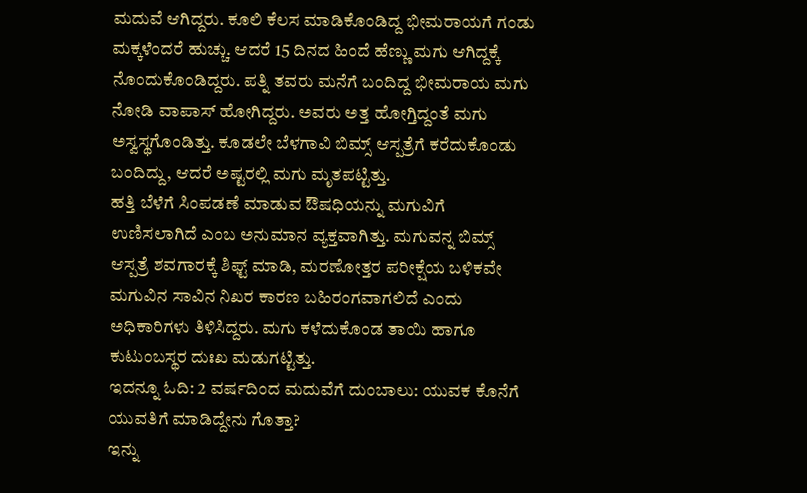ಮದುವೆ ಆಗಿದ್ದರು. ಕೂಲಿ ಕೆಲಸ ಮಾಡಿಕೊಂಡಿದ್ದ ಭೀಮರಾಯಗೆ ಗಂಡು ಮಕ್ಕಳೆಂದರೆ ಹುಚ್ಚು. ಆದರೆ 15 ದಿನದ ಹಿಂದೆ ಹೆಣ್ಣು ಮಗು ಆಗಿದ್ದಕ್ಕೆ ನೊಂದುಕೊಂಡಿದ್ದರು. ಪತ್ನಿ ತವರು ಮನೆಗೆ ಬಂದಿದ್ದ ಭೀಮರಾಯ ಮಗು ನೋಡಿ ವಾಪಾಸ್ ಹೋಗಿದ್ದರು. ಅವರು ಅತ್ತ ಹೋಗ್ತಿದ್ದಂತೆ ಮಗು ಅಸ್ವಸ್ಥಗೊಂಡಿತ್ತು. ಕೂಡಲೇ ಬೆಳಗಾವಿ ಬಿಮ್ಸ್ ಆಸ್ಪತ್ರೆಗೆ ಕರೆದುಕೊಂಡು ಬಂದಿದ್ದು, ಆದರೆ ಅಷ್ಟರಲ್ಲಿ ಮಗು ಮೃತಪಟ್ಟಿತ್ತು.
ಹತ್ತಿ ಬೆಳೆಗೆ ಸಿಂಪಡಣೆ ಮಾಡುವ ಔಷಧಿಯನ್ನು ಮಗುವಿಗೆ ಉಣಿಸಲಾಗಿದೆ ಎಂಬ ಅನುಮಾನ ವ್ಯಕ್ತವಾಗಿತ್ತು. ಮಗುವನ್ನ ಬಿಮ್ಸ್ ಆಸ್ಪತ್ರೆ ಶವಗಾರಕ್ಕೆ ಶಿಫ್ಟ್ ಮಾಡಿ, ಮರಣೋತ್ತರ ಪರೀಕ್ಷೆಯ ಬಳಿಕವೇ ಮಗುವಿನ ಸಾವಿನ ನಿಖರ ಕಾರಣ ಬಹಿರಂಗವಾಗಲಿದೆ ಎಂದು ಅಧಿಕಾರಿಗಳು ತಿಳಿಸಿದ್ದರು. ಮಗು ಕಳೆದುಕೊಂಡ ತಾಯಿ ಹಾಗೂ ಕುಟುಂಬಸ್ಥರ ದುಃಖ ಮಡುಗಟ್ಟಿತ್ತು.
ಇದನ್ನೂ ಓದಿ: 2 ವರ್ಷದಿಂದ ಮದುವೆಗೆ ದುಂಬಾಲು: ಯುವಕ ಕೊನೆಗೆ ಯುವತಿಗೆ ಮಾಡಿದ್ದೇನು ಗೊತ್ತಾ?
ಇನ್ನು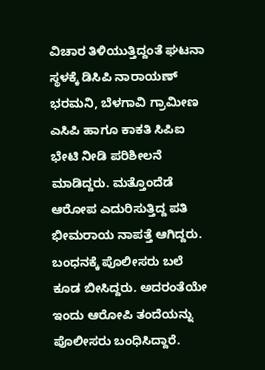ವಿಚಾರ ತಿಳಿಯುತ್ತಿದ್ದಂತೆ ಘಟನಾ ಸ್ಥಳಕ್ಕೆ ಡಿಸಿಪಿ ನಾರಾಯಣ್ ಭರಮನಿ, ಬೆಳಗಾವಿ ಗ್ರಾಮೀಣ ಎಸಿಪಿ ಹಾಗೂ ಕಾಕತಿ ಸಿಪಿಐ ಭೇಟಿ ನೀಡಿ ಪರಿಶೀಲನೆ ಮಾಡಿದ್ದರು. ಮತ್ತೊಂದೆಡೆ ಆರೋಪ ಎದುರಿಸುತ್ತಿದ್ದ ಪತಿ ಭೀಮರಾಯ ನಾಪತ್ತೆ ಆಗಿದ್ದರು. ಬಂಧನಕ್ಕೆ ಪೊಲೀಸರು ಬಲೆ ಕೂಡ ಬೀಸಿದ್ದರು. ಅದರಂತೆಯೇ ಇಂದು ಆರೋಪಿ ತಂದೆಯನ್ನು ಪೊಲೀಸರು ಬಂಧಿಸಿದ್ದಾರೆ.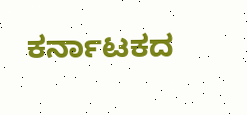ಕರ್ನಾಟಕದ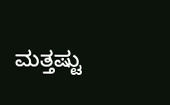ಮತ್ತಷ್ಟು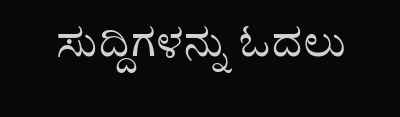ಸುದ್ದಿಗಳನ್ನು ಓದಲು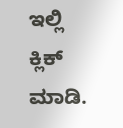ಇಲ್ಲಿ ಕ್ಲಿಕ್ ಮಾಡಿ.